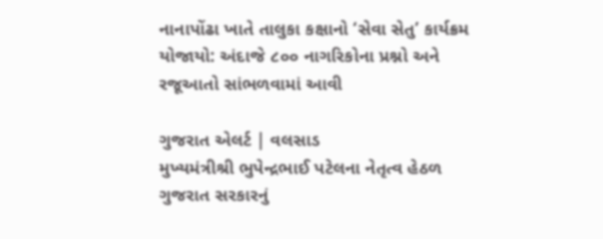નાનાપોંઢા ખાતે તાલુકા કક્ષાનો ‘સેવા સેતુ’ કાર્યક્રમ યોજાયો: અંદાજે ૮૦૦ નાગરિકોના પ્રશ્નો અને રજૂઆતો સાંભળવામાં આવી

ગુજરાત એલર્ટ | વલસાડ
મુખ્યમંત્રીશ્રી ભુપેન્દ્રભાઈ પટેલના નેતૃત્વ હેઠળ ગુજરાત સરકારનું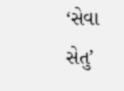‘સેવા સેતુ’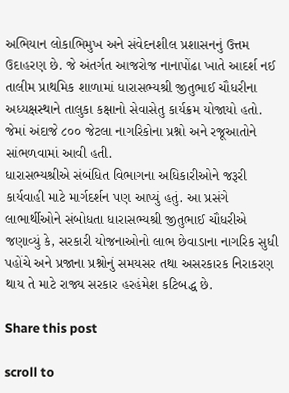અભિયાન લોકાભિમુખ અને સંવેદનશીલ પ્રશાસનનું ઉત્તમ ઉદાહરણ છે. જે અંતર્ગત આજરોજ નાનાપોંઢા ખાતે આદર્શ નઈ તાલીમ પ્રાથમિક શાળામાં ધારાસભ્યશ્રી જીતુભાઈ ચૌધરીના અધ્યક્ષસ્થાને તાલુકા કક્ષાનો સેવાસેતુ કાર્યક્રમ યોજાયો હતો. જેમાં અંદાજે ૮૦૦ જેટલા નાગરિકોના પ્રશ્નો અને રજૂઆતોને સાંભળવામાં આવી હતી.
ધારાસભ્યશ્રીએ સંબંધિત વિભાગના અધિકારીઓને જરૂરી કાર્યવાહી માટે માર્ગદર્શન પણ આપ્યું હતું. આ પ્રસંગે લાભાર્થીઓને સંબોધતા ધારાસભ્યશ્રી જીતુભાઈ ચૌધરીએ જણાવ્યું કે, સરકારી યોજનાઓનો લાભ છેવાડાના નાગરિક સુધી પહોંચે અને પ્રજાના પ્રશ્નોનું સમયસર તથા અસરકારક નિરાકરણ થાય તે માટે રાજ્ય સરકાર હરહંમેશ કટિબદ્ધ છે.

Share this post

scroll to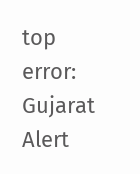top
error: Gujarat Alert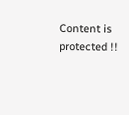Content is protected !!